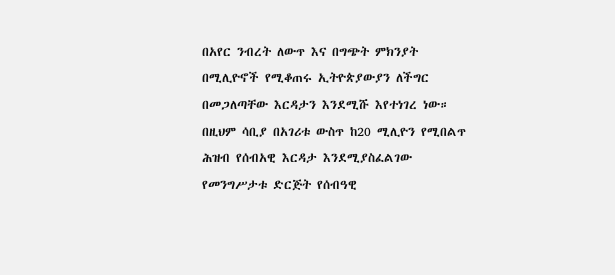በአየር ንብረት ለውጥ እና በግጭት ምክንያት በሚሊዮኖች የሚቆጠሩ ኢትዮጵያውያን ለችግር በመጋለጣቸው እርዳታን እንደሚሹ እየተነገረ ነው። በዚህም ሳቢያ በአገሪቱ ውስጥ ከ20 ሚሊዮን የሚበልጥ ሕዝብ የሰብአዊ እርዳታ እንደሚያስፈልገው የመንግሥታቱ ድርጅት የሰብዓዊ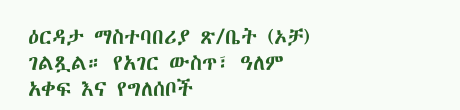ዕርዳታ ማስተባበሪያ ጽ/ቤት (ኦቻ) ገልጿል። የአገር ውስጥ፣ ዓለም አቀፍ እና የግለሰቦች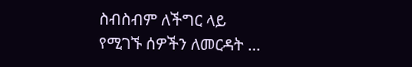ስብስብም ለችግር ላይ የሚገኙ ሰዎችን ለመርዳት …